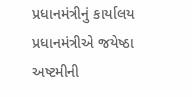પ્રધાનમંત્રીનું કાર્યાલય
પ્રધાનમંત્રીએ જયેષ્ઠા અષ્ટમીની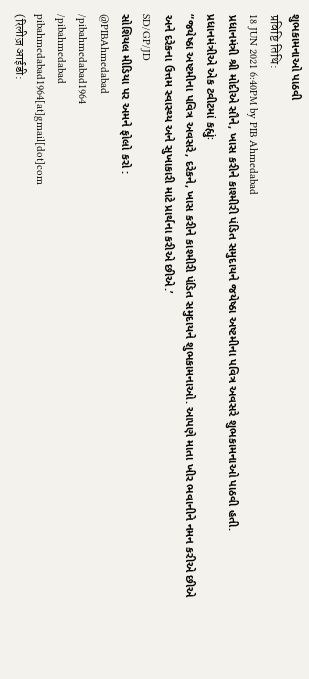શુભકામનાઓ પાઠવી
प्रविष्टि तिथि:
18 JUN 2021 6:40PM by PIB Ahmedabad
પ્રધાનમંત્રી શ્રી મોદીએ સૌને, ખાસ કરીને કાશ્મીરી પંડિત સમુદાયને જયેષ્ઠા અષ્ટમીના પવિત્ર અવસરે શુભકામનાઓ પાઠવી હતી.
પ્રધાનમંત્રીએ એક ટ્વીટમાં કહ્યુંઃ
“જયેષ્ઠા અષ્ટમીના પવિત્ર અવસરે, દરેકને, ખાસ કરીને કાશ્મીરી પંડિત સમુદાયને શુભકામનાઓ. આપણે માતા ખીર ભવાનીને નમન કરીએ છીએ અને દરેકના ઉત્તમ સ્વાસ્થ્ય અને સુખાકારી માટે પ્રાર્થના કરીએ છીએ.’
SD/GP/JD
સોશિયલ મીડિયા પર અમને ફોલો કરો :
@PIBAhmedabad
/pibahmedabad1964
/pibahmedabad
pibahmedabad1964[at]gmail[dot]com
(रिलीज़ आईडी: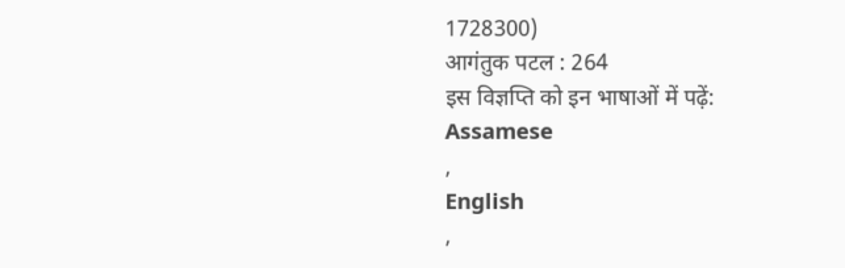1728300)
आगंतुक पटल : 264
इस विज्ञप्ति को इन भाषाओं में पढ़ें:
Assamese
,
English
,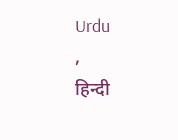Urdu
,
हिन्दी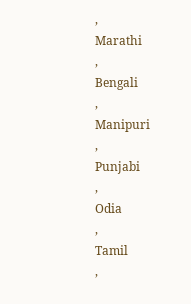,
Marathi
,
Bengali
,
Manipuri
,
Punjabi
,
Odia
,
Tamil
,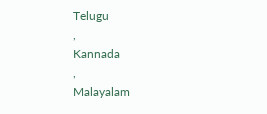Telugu
,
Kannada
,
Malayalam